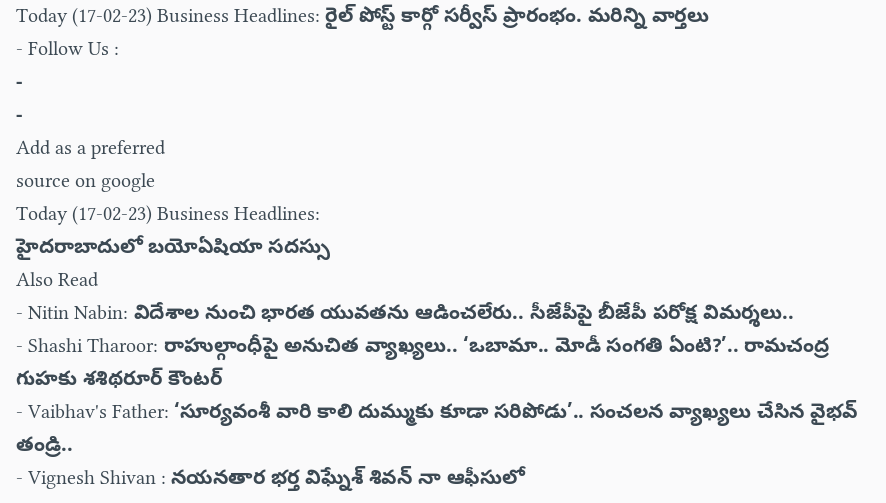Today (17-02-23) Business Headlines: రైల్ పోస్ట్ కార్గో సర్వీస్ ప్రారంభం. మరిన్ని వార్తలు
- Follow Us :
-
-
Add as a preferred
source on google
Today (17-02-23) Business Headlines:
హైదరాబాదులో బయోఏషియా సదస్సు
Also Read
- Nitin Nabin: విదేశాల నుంచి భారత యువతను ఆడించలేరు.. సీజేపీపై బీజేపీ పరోక్ష విమర్శలు..
- Shashi Tharoor: రాహుల్గాంధీపై అనుచిత వ్యాఖ్యలు.. ‘ఒబామా.. మోడీ సంగతి ఏంటి?’.. రామచంద్ర గుహకు శశిథరూర్ కౌంటర్
- Vaibhav's Father: ‘సూర్యవంశీ వారి కాలి దుమ్ముకు కూడా సరిపోడు’.. సంచలన వ్యాఖ్యలు చేసిన వైభవ్ తండ్రి..
- Vignesh Shivan : నయనతార భర్త విఘ్నేశ్ శివన్ నా ఆఫీసులో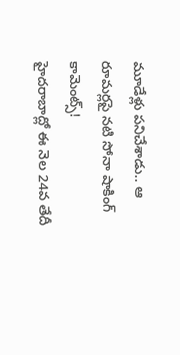మూడేళ్లు పనిచేశాడు.. ఆ రూమర్లపై నటి సోనా షాకింగ్ కామెంట్స్!
హైదరాబాద్లో ఈ నెల 24వ తేదీ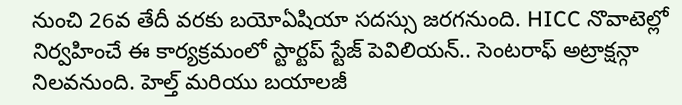నుంచి 26వ తేదీ వరకు బయోఏషియా సదస్సు జరగనుంది. HICC నొవాటెల్లో నిర్వహించే ఈ కార్యక్రమంలో స్టార్టప్ స్టేజ్ పెవిలియన్.. సెంటరాఫ్ అట్రాక్షన్గా నిలవనుంది. హెల్త్ మరియు బయాలజీ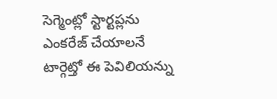సెగ్మెంట్లో స్టార్టప్లను ఎంకరేజ్ చేయాలనే టార్గెట్తో ఈ పెవిలియన్ను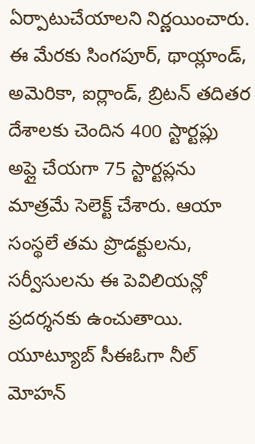ఏర్పాటుచేయాలని నిర్ణయించారు. ఈ మేరకు సింగపూర్, థాయ్లాండ్, అమెరికా, ఐర్లాండ్, బ్రిటన్ తదితర దేశాలకు చెందిన 400 స్టార్టప్లు అప్లై చేయగా 75 స్టార్టప్లను మాత్రమే సెలెక్ట్ చేశారు. ఆయా సంస్థలే తమ ప్రొడక్టులను, సర్వీసులను ఈ పెవిలియన్లో ప్రదర్శనకు ఉంచుతాయి.
యూట్యూబ్ సీఈఓగా నీల్ మోహన్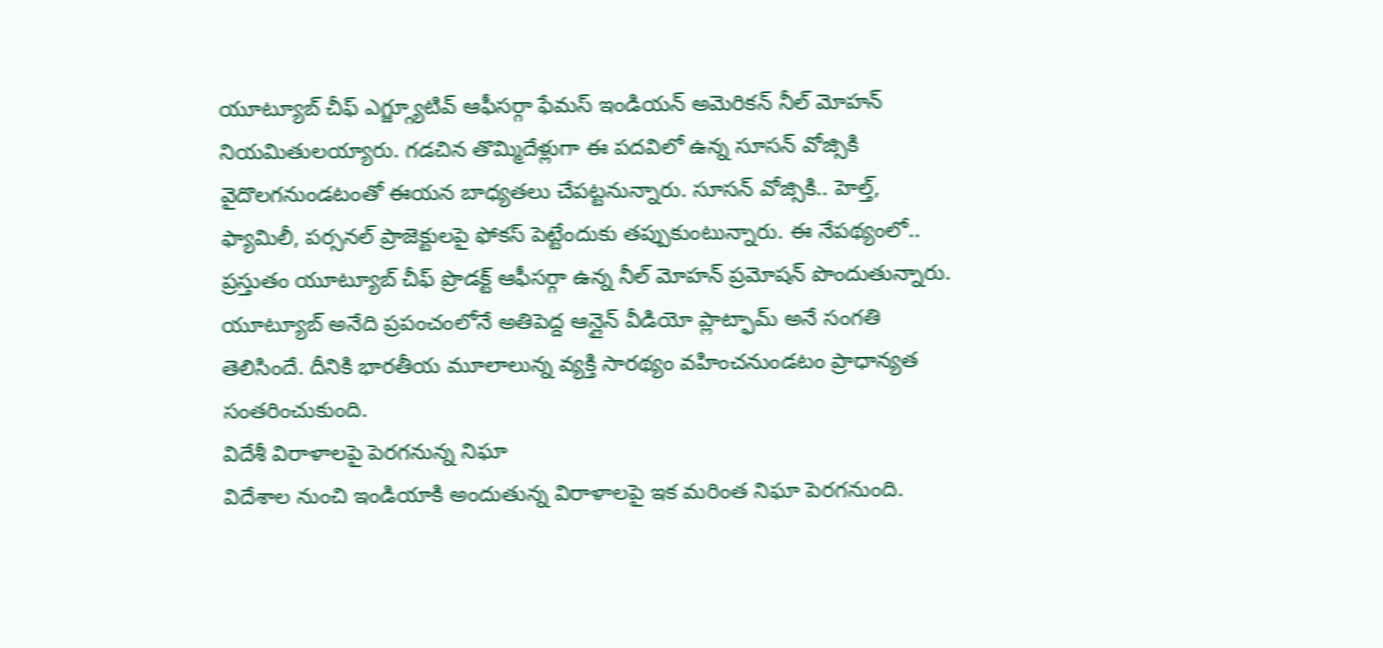యూట్యూబ్ చీఫ్ ఎగ్జ్గ్యూటివ్ ఆఫీసర్గా ఫేమస్ ఇండియన్ అమెరికన్ నీల్ మోహన్ నియమితులయ్యారు. గడచిన తొమ్మిదేళ్లుగా ఈ పదవిలో ఉన్న సూసన్ వోజ్సికి వైదొలగనుండటంతో ఈయన బాధ్యతలు చేపట్టనున్నారు. సూసన్ వోజ్సికి.. హెల్త్, ఫ్యామిలీ, పర్సనల్ ప్రాజెక్టులపై ఫోకస్ పెట్టేందుకు తప్పుకుంటున్నారు. ఈ నేపథ్యంలో.. ప్రస్తుతం యూట్యూబ్ చీఫ్ ప్రొడక్ట్ ఆఫీసర్గా ఉన్న నీల్ మోహన్ ప్రమోషన్ పొందుతున్నారు. యూట్యూబ్ అనేది ప్రపంచంలోనే అతిపెద్ద ఆన్లైన్ వీడియో ప్లాట్ఫామ్ అనే సంగతి తెలిసిందే. దీనికి భారతీయ మూలాలున్న వ్యక్తి సారథ్యం వహించనుండటం ప్రాధాన్యత సంతరించుకుంది.
విదేశీ విరాళాలపై పెరగనున్న నిఘా
విదేశాల నుంచి ఇండియాకి అందుతున్న విరాళాలపై ఇక మరింత నిఘా పెరగనుంది.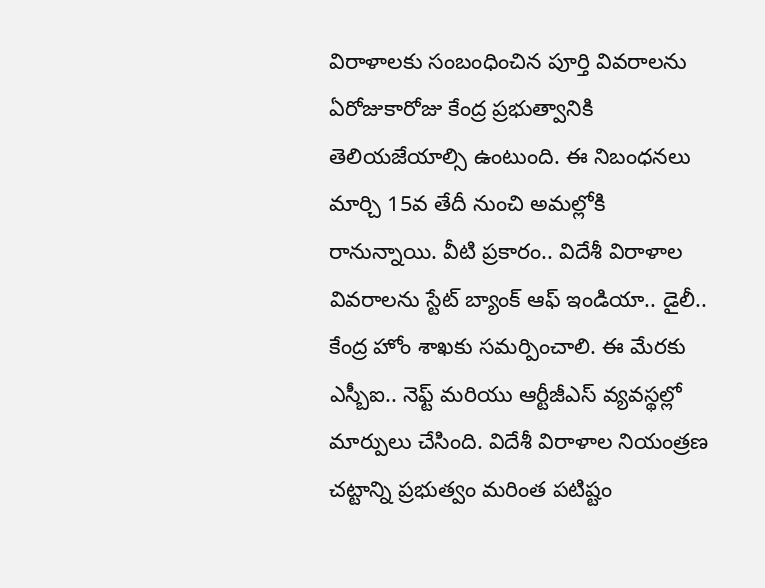విరాళాలకు సంబంధించిన పూర్తి వివరాలను ఏరోజుకారోజు కేంద్ర ప్రభుత్వానికి తెలియజేయాల్సి ఉంటుంది. ఈ నిబంధనలు మార్చి 15వ తేదీ నుంచి అమల్లోకి రానున్నాయి. వీటి ప్రకారం.. విదేశీ విరాళాల వివరాలను స్టేట్ బ్యాంక్ ఆఫ్ ఇండియా.. డైలీ.. కేంద్ర హోం శాఖకు సమర్పించాలి. ఈ మేరకు ఎస్బీఐ.. నెఫ్ట్ మరియు ఆర్టీజీఎస్ వ్యవస్థల్లో మార్పులు చేసింది. విదేశీ విరాళాల నియంత్రణ చట్టాన్ని ప్రభుత్వం మరింత పటిష్టం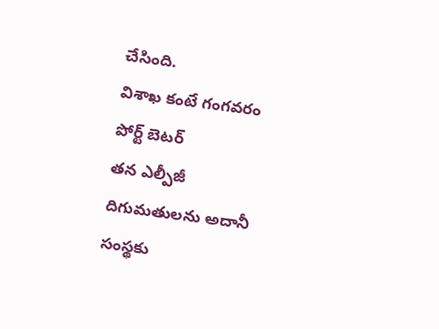చేసింది.
విశాఖ కంటే గంగవరం పోర్ట్ బెటర్
తన ఎల్పీజీ దిగుమతులను అదానీ సంస్థకు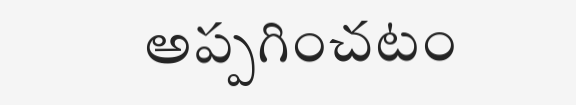అప్పగించటం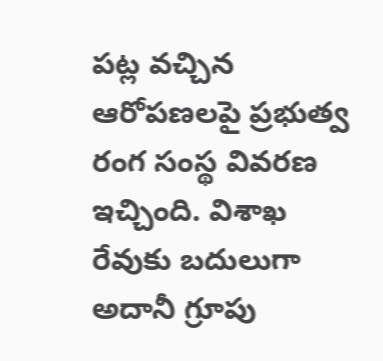పట్ల వచ్చిన ఆరోపణలపై ప్రభుత్వ రంగ సంస్థ వివరణ ఇచ్చింది. విశాఖ రేవుకు బదులుగా అదానీ గ్రూపు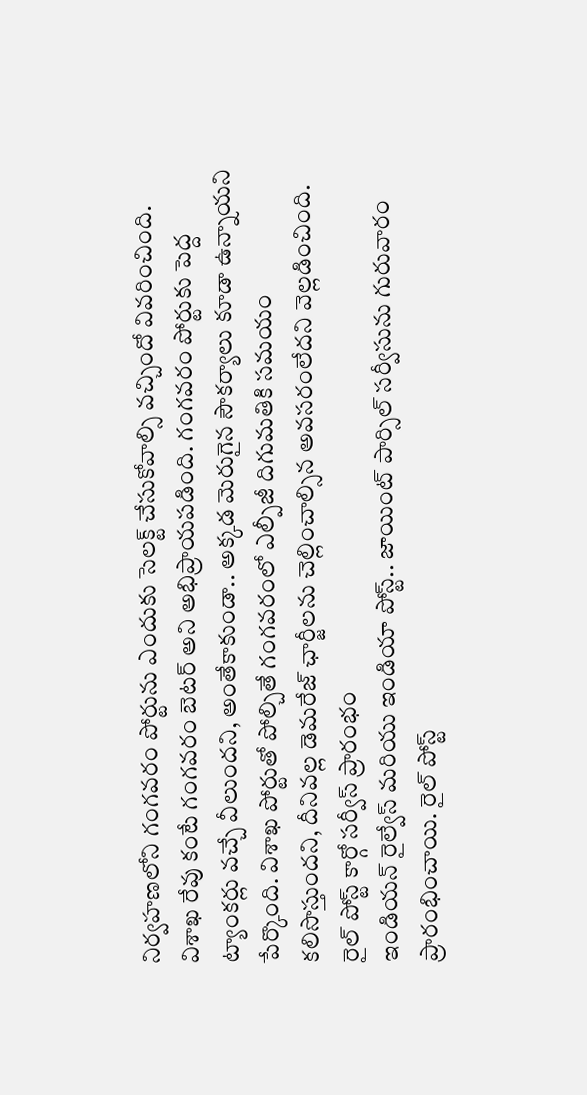నిర్వహణలోని గంగవరం పోర్టును ఎందుకు సెలక్ట్ చేసుకోవాల్సి వచ్చిందో వివరించింది. విశాఖ రేవు కంటే గంగవరం బెటర్ అని అభిప్రాయపడింది. గంగవరం పోర్టుకు పెద్ద ట్యాంకర్లు వచ్చే వీలుందని, అంతేకాకుండా.. అక్కడ మెరుగైన సౌకర్యాలు కూడా ఉన్నాయని పేర్కొంది. విశాఖ పోర్టుతో పోల్చితే గంగవరంలో ఎల్పీజీ దిగుమతికి సమయం కలిసొస్తుందని, దీనివల్ల డెమరేజ్ ఛార్జీలను చెల్లించాల్సిన అవసరంలేదని వెల్లడించింది.
రైల్ పోస్ట్ కార్గో సర్వీస్ ప్రారంభం
ఇండియన్ రైల్వేస్ మరియు ఇండియా పోస్ట్.. జాయింట్ పార్సిల్ సర్వీసును గురువారం ప్రారంభించాయి. రైల్ పోస్ట్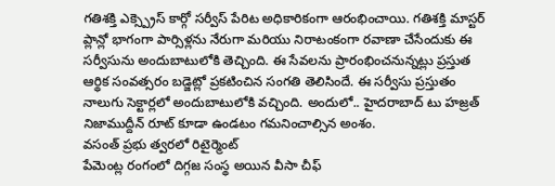గతిశక్తి ఎక్స్ప్రెస్ కార్గో సర్వీస్ పేరిట అధికారికంగా ఆరంభించాయి. గతిశక్తి మాస్టర్ ప్లాన్లో భాగంగా పార్సిళ్లను నేరుగా మరియు నిరాటంకంగా రవాణా చేసేందుకు ఈ సర్వీసును అందుబాటులోకి తెచ్చింది. ఈ సేవలను ప్రారంభించనున్నట్లు ప్రస్తుత ఆర్థిక సంవత్సరం బడ్జెట్లో ప్రకటించిన సంగతి తెలిసిందే. ఈ సర్వీసు ప్రస్తుతం నాలుగు సెక్టార్లలో అందుబాటులోకి వచ్చింది. అందులో.. హైదరాబాద్ టు హజ్రత్ నిజాముద్దీన్ రూట్ కూడా ఉండటం గమనించాల్సిన అంశం.
వసంత్ ప్రభు త్వరలో రిటైర్మెంట్
పేమెంట్ల రంగంలో దిగ్గజ సంస్థ అయిన వీసా చీఫ్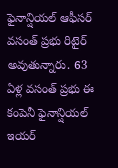ఫైనాన్షియల్ ఆఫీసర్ వసంత్ ప్రభు రిటైర్ అవుతున్నారు. 63 ఏళ్ల వసంత్ ప్రభు ఈ కంపెనీ ఫైనాన్షియల్ ఇయర్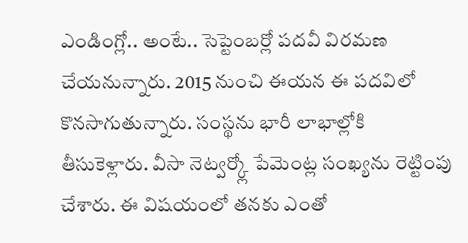ఎండింగ్లో.. అంటే.. సెప్టెంబర్లో పదవీ విరమణ చేయనున్నారు. 2015 నుంచి ఈయన ఈ పదవిలో కొనసాగుతున్నారు. సంస్థను భారీ లాభాల్లోకి తీసుకెళ్లారు. వీసా నెట్వర్క్లో పేమెంట్ల సంఖ్యను రెట్టింపు చేశారు. ఈ విషయంలో తనకు ఎంతో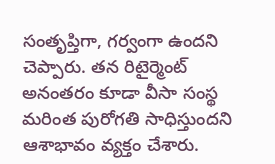సంతృప్తిగా, గర్వంగా ఉందని చెప్పారు. తన రిటైర్మెంట్ అనంతరం కూడా వీసా సంస్థ మరింత పురోగతి సాధిస్తుందని ఆశాభావం వ్యక్తం చేశారు.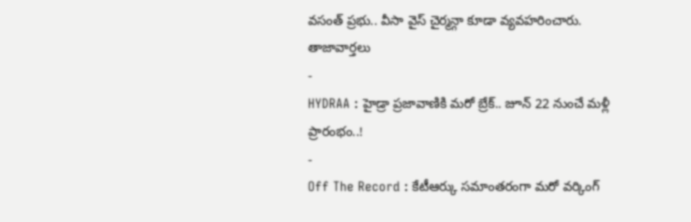వసంత్ ప్రభు.. వీసా వైస్ చైర్మన్గా కూడా వ్యవహరించారు.
తాజావార్తలు
-
HYDRAA : హైడ్రా ప్రజావాణికి మరో బ్రేక్.. జూన్ 22 నుంచే మళ్లీ ప్రారంభం..!
-
Off The Record : కేటీఆర్కు సమాంతరంగా మరో వర్కింగ్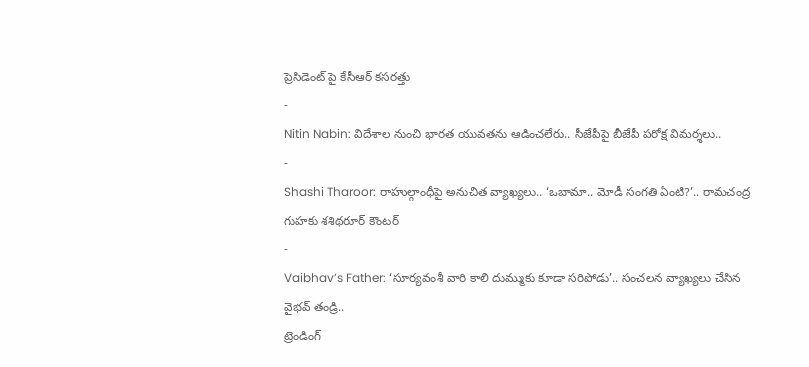ప్రెసిడెంట్ పై కేసీఆర్ కసరత్తు
-
Nitin Nabin: విదేశాల నుంచి భారత యువతను ఆడించలేరు.. సీజేపీపై బీజేపీ పరోక్ష విమర్శలు..
-
Shashi Tharoor: రాహుల్గాంధీపై అనుచిత వ్యాఖ్యలు.. ‘ఒబామా.. మోడీ సంగతి ఏంటి?’.. రామచంద్ర గుహకు శశిథరూర్ కౌంటర్
-
Vaibhav’s Father: ‘సూర్యవంశీ వారి కాలి దుమ్ముకు కూడా సరిపోడు’.. సంచలన వ్యాఖ్యలు చేసిన వైభవ్ తండ్రి..
ట్రెండింగ్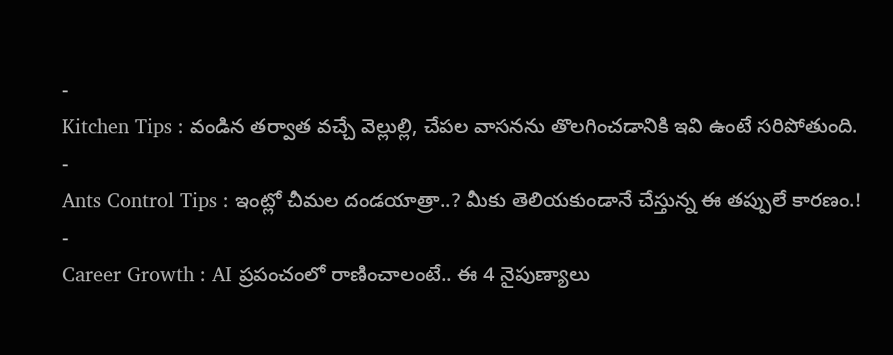-
Kitchen Tips : వండిన తర్వాత వచ్చే వెల్లుల్లి, చేపల వాసనను తొలగించడానికి ఇవి ఉంటే సరిపోతుంది.
-
Ants Control Tips : ఇంట్లో చీమల దండయాత్రా..? మీకు తెలియకుండానే చేస్తున్న ఈ తప్పులే కారణం.!
-
Career Growth : AI ప్రపంచంలో రాణించాలంటే.. ఈ 4 నైపుణ్యాలు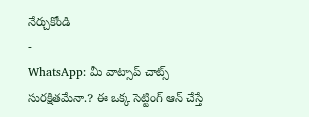నేర్చుకోండి
-
WhatsApp: మీ వాట్సాప్ చాట్స్ సురక్షితమేనా.? ఈ ఒక్క సెట్టింగ్ ఆన్ చేస్తే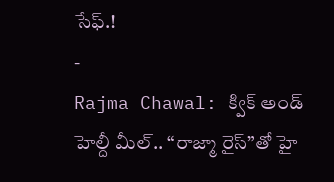సేఫ్.!
-
Rajma Chawal: క్విక్ అండ్ హెల్దీ మీల్.. “రాజ్మా రైస్”తో హై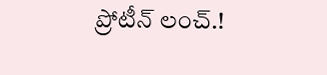ప్రోటీన్ లంచ్.!